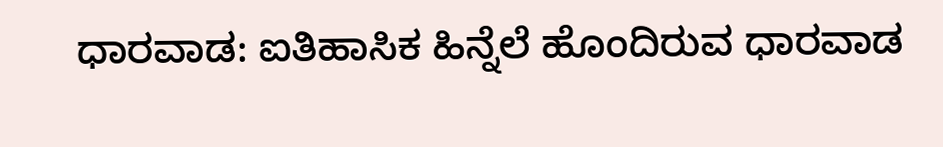ಧಾರವಾಡ: ಐತಿಹಾಸಿಕ ಹಿನ್ನೆಲೆ ಹೊಂದಿರುವ ಧಾರವಾಡ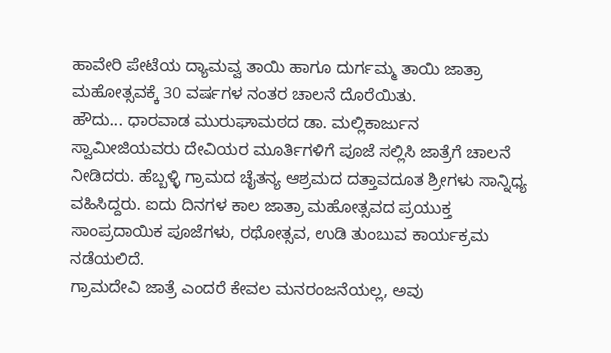ಹಾವೇರಿ ಪೇಟೆಯ ದ್ಯಾಮವ್ವ ತಾಯಿ ಹಾಗೂ ದುರ್ಗಮ್ಮ ತಾಯಿ ಜಾತ್ರಾ ಮಹೋತ್ಸವಕ್ಕೆ 30 ವರ್ಷಗಳ ನಂತರ ಚಾಲನೆ ದೊರೆಯಿತು.
ಹೌದು... ಧಾರವಾಡ ಮುರುಘಾಮಠದ ಡಾ. ಮಲ್ಲಿಕಾರ್ಜುನ ಸ್ವಾಮೀಜಿಯವರು ದೇವಿಯರ ಮೂರ್ತಿಗಳಿಗೆ ಪೂಜೆ ಸಲ್ಲಿಸಿ ಜಾತ್ರೆಗೆ ಚಾಲನೆ ನೀಡಿದರು. ಹೆಬ್ಬಳ್ಳಿ ಗ್ರಾಮದ ಚೈತನ್ಯ ಆಶ್ರಮದ ದತ್ತಾವದೂತ ಶ್ರೀಗಳು ಸಾನ್ನಿಧ್ಯ ವಹಿಸಿದ್ದರು. ಐದು ದಿನಗಳ ಕಾಲ ಜಾತ್ರಾ ಮಹೋತ್ಸವದ ಪ್ರಯುಕ್ತ ಸಾಂಪ್ರದಾಯಿಕ ಪೂಜೆಗಳು, ರಥೋತ್ಸವ, ಉಡಿ ತುಂಬುವ ಕಾರ್ಯಕ್ರಮ ನಡೆಯಲಿದೆ.
ಗ್ರಾಮದೇವಿ ಜಾತ್ರೆ ಎಂದರೆ ಕೇವಲ ಮನರಂಜನೆಯಲ್ಲ, ಅವು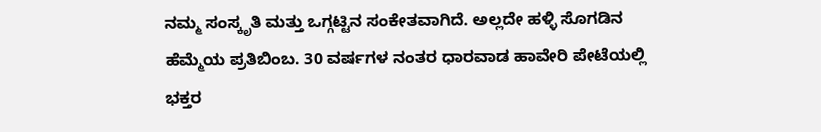ನಮ್ಮ ಸಂಸ್ಕೃತಿ ಮತ್ತು ಒಗ್ಗಟ್ಟಿನ ಸಂಕೇತವಾಗಿದೆ. ಅಲ್ಲದೇ ಹಳ್ಳಿ ಸೊಗಡಿನ ಹೆಮ್ಮೆಯ ಪ್ರತಿಬಿಂಬ. 30 ವರ್ಷಗಳ ನಂತರ ಧಾರವಾಡ ಹಾವೇರಿ ಪೇಟೆಯಲ್ಲಿ ಭಕ್ತರ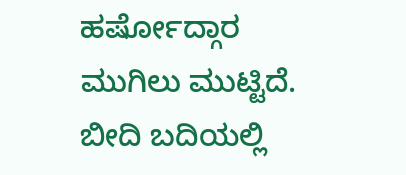ಹರ್ಷೋದ್ಗಾರ ಮುಗಿಲು ಮುಟ್ಟಿದೆ. ಬೀದಿ ಬದಿಯಲ್ಲಿ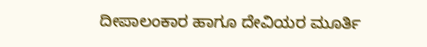ದೀಪಾಲಂಕಾರ ಹಾಗೂ ದೇವಿಯರ ಮೂರ್ತಿ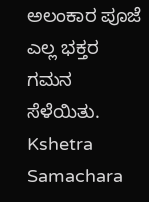ಅಲಂಕಾರ ಪೂಜೆ ಎಲ್ಲ ಭಕ್ತರ ಗಮನ ಸೆಳೆಯಿತು.
Kshetra Samachara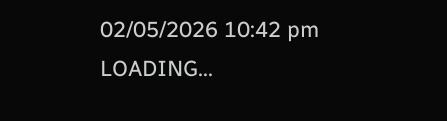02/05/2026 10:42 pm
LOADING...